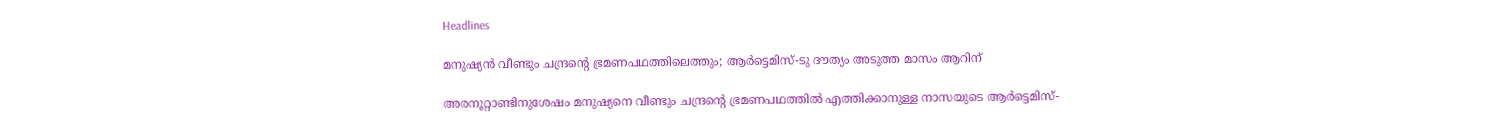Headlines

മനുഷ്യന്‍ വീണ്ടും ചന്ദ്രന്റെ ഭ്രമണപഥത്തിലെത്തും; ആര്‍ട്ടെമിസ്-ടു ദൗത്യം അടുത്ത മാസം ആറിന്

അരനൂറ്റാണ്ടിനുശേഷം മനുഷ്യനെ വീണ്ടും ചന്ദ്രന്റെ ഭ്രമണപഥത്തില്‍ എത്തിക്കാനുള്ള നാസയുടെ ആര്‍ട്ടെമിസ്-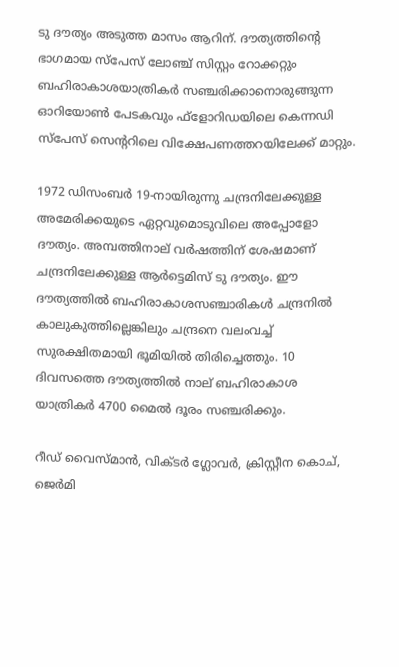ടു ദൗത്യം അടുത്ത മാസം ആറിന്. ദൗത്യത്തിന്റെ ഭാഗമായ സ്പേസ് ലോഞ്ച് സിസ്റ്റം റോക്കറ്റും ബഹിരാകാശയാത്രികര്‍ സഞ്ചരിക്കാനൊരുങ്ങുന്ന ഓറിയോണ്‍ പേടകവും ഫ്ളോറിഡയിലെ കെന്നഡി സ്പേസ് സെന്ററിലെ വിക്ഷേപണത്തറയിലേക്ക് മാറ്റും.

1972 ഡിസംബര്‍ 19-നായിരുന്നു ചന്ദ്രനിലേക്കുള്ള അമേരിക്കയുടെ ഏറ്റവുമൊടുവിലെ അപ്പോളോ ദൗത്യം. അമ്പത്തിനാല് വര്‍ഷത്തിന് ശേഷമാണ് ചന്ദ്രനിലേക്കുള്ള ആര്‍ട്ടെമിസ് ടു ദൗത്യം. ഈ ദൗത്യത്തില്‍ ബഹിരാകാശസഞ്ചാരികള്‍ ചന്ദ്രനില്‍ കാലുകുത്തില്ലെങ്കിലും ചന്ദ്രനെ വലംവച്ച് സുരക്ഷിതമായി ഭൂമിയില്‍ തിരിച്ചെത്തും. 10 ദിവസത്തെ ദൗത്യത്തില്‍ നാല് ബഹിരാകാശ യാത്രികര്‍ 4700 മൈല്‍ ദൂരം സഞ്ചരിക്കും.

റീഡ് വൈസ്മാന്‍, വിക്ടര്‍ ഗ്ലോവര്‍, ക്രിസ്റ്റീന കൊച്, ജെര്‍മി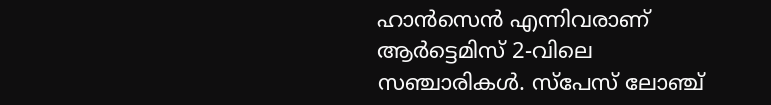ഹാന്‍സെന്‍ എന്നിവരാണ് ആര്‍ട്ടെമിസ് 2-വിലെ സഞ്ചാരികള്‍. സ്പേസ് ലോഞ്ച്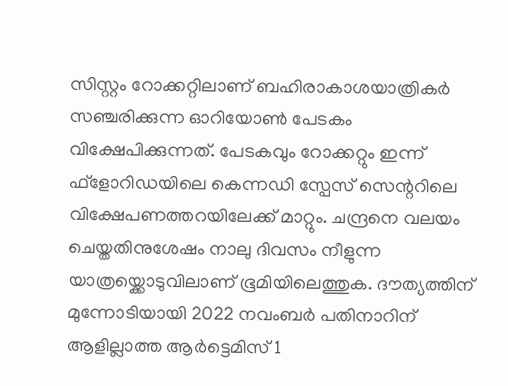സിസ്റ്റം റോക്കറ്റിലാണ് ബഹിരാകാശയാത്രികര്‍ സഞ്ചരിക്കുന്ന ഓറിയോണ്‍ പേടകം വിക്ഷേപിക്കുന്നത്. പേടകവും റോക്കറ്റും ഇന്ന് ഫ്ളോറിഡയിലെ കെന്നഡി സ്പേസ് സെന്ററിലെ വിക്ഷേപണത്തറയിലേക്ക് മാറ്റും. ചന്ദ്രനെ വലയം ചെയ്തതിനുശേഷം നാലു ദിവസം നീളുന്ന യാത്രയ്ക്കൊടുവിലാണ് ഭൂമിയിലെത്തുക. ദൗത്യത്തിന് മുന്നോടിയായി 2022 നവംബര്‍ പതിനാറിന് ആളില്ലാത്ത ആര്‍ട്ടെമിസ് 1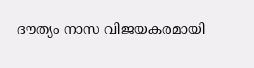ദൗത്യം നാസ വിജയകരമായി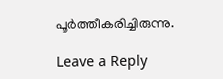പൂര്‍ത്തീകരിച്ചിരുന്നു.

Leave a Reply